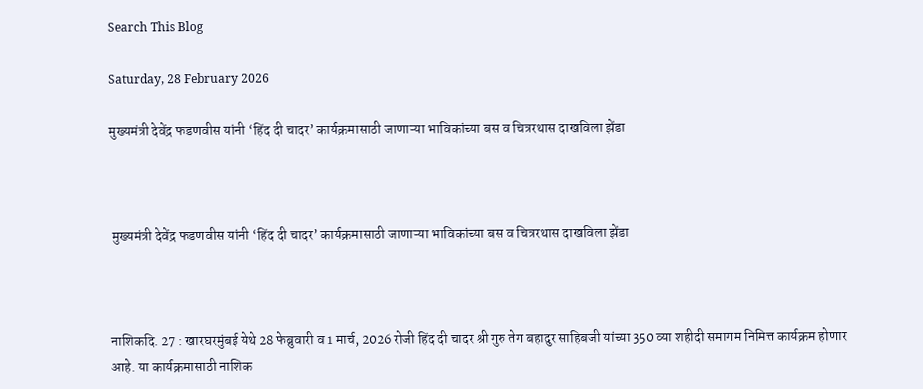Search This Blog

Saturday, 28 February 2026

मुख्यमंत्री देवेंद्र फडणवीस यांनी ‘हिंद दी चादर’ कार्यक्रमासाठी जाणाऱ्या भाविकांच्या बस व चित्ररथास दाखविला झेंडा



 मुख्यमंत्री देवेंद्र फडणवीस यांनी ‘हिंद दी चादर’ कार्यक्रमासाठी जाणाऱ्या भाविकांच्या बस व चित्ररथास दाखविला झेंडा



नाशिकदि. 27 : खारघरमुंबई येथे 28 फेब्रुवारी व 1 मार्च, 2026 रोजी हिंद दी चादर श्री गुरु तेग बहादुर साहिबजी यांच्या 350 व्या शहीदी समागम निमित्त कार्यक्रम होणार आहे. या कार्यक्रमासाठी नाशिक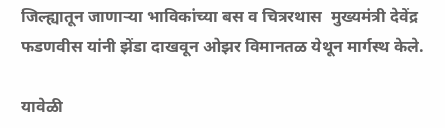जिल्ह्यातून जाणाऱ्या भाविकांच्या बस व चित्ररथास  मुख्यमंत्री देवेंद्र फडणवीस यांनी झेंडा दाखवून ओझर विमानतळ येथून मार्गस्थ केले.

यावेळी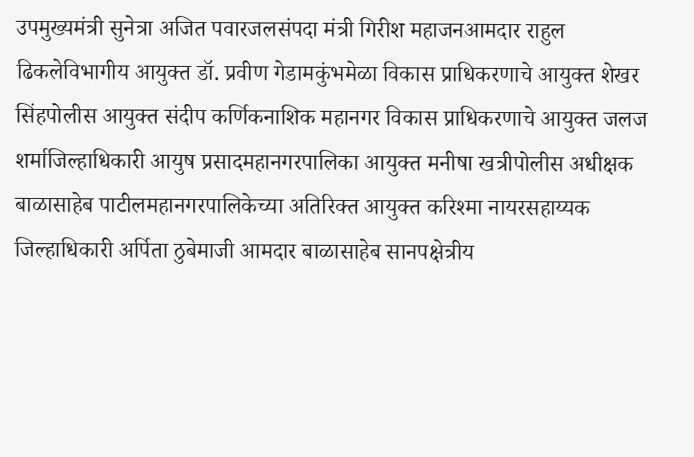उपमुख्यमंत्री सुनेत्रा अजित पवारजलसंपदा मंत्री गिरीश महाजनआमदार राहुल ढिकलेविभागीय आयुक्त डॉ. प्रवीण गेडामकुंभमेळा विकास प्राधिकरणाचे आयुक्त शेखर सिंहपोलीस आयुक्त संदीप कर्णिकनाशिक महानगर विकास प्राधिकरणाचे आयुक्त जलज शर्माजिल्हाधिकारी आयुष प्रसादमहानगरपालिका आयुक्त मनीषा खत्रीपोलीस अधीक्षक बाळासाहेब पाटीलमहानगरपालिकेच्या अतिरिक्त आयुक्त करिश्मा नायरसहाय्यक जिल्हाधिकारी अर्पिता ठुबेमाजी आमदार बाळासाहेब सानपक्षेत्रीय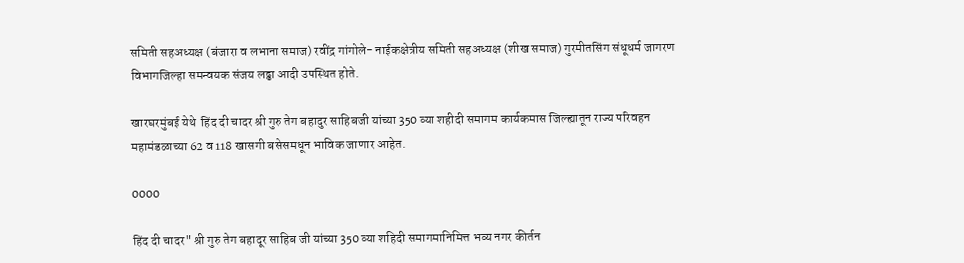समिती सहअध्यक्ष (बंजारा व लभाना समाज) रवींद्र गांगोले- नाईकक्षेत्रीय समिती सहअध्यक्ष (शीख समाज) गुरमीतसिंग संधूधर्म जागरण विभागजिल्हा समन्वयक संजय लढ्ढा आदी उपस्थित होते.

खारघरमुंबई येथे  हिंद दी चादर श्री गुरु तेग बहादुर साहिबजी यांच्या 350 व्या शहीदी समागम कार्यकमास जिल्ह्यातून राज्य परिवहन महामंडळाच्या 62 व 118 खासगी बसेसमधून भाविक जाणार आहेत.

0000

हिंद दी चादर" श्री गुरु तेग बहादूर साहिब जी यांच्या 350 व्या शहिदी समागमानिमित्त भव्य नगर कीर्तन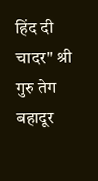हिंद दी चादर" श्री गुरु तेग बहादूर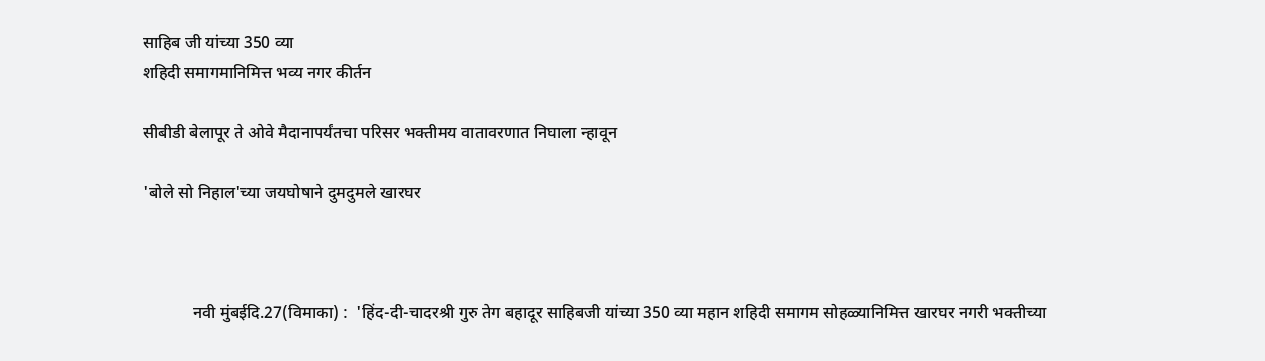साहिब जी यांच्या 350 व्या
शहिदी समागमानिमित्त भव्य नगर कीर्तन

सीबीडी बेलापूर ते ओवे मैदानापर्यंतचा परिसर भक्तीमय वातावरणात निघाला न्हावून

'बोले सो निहाल'च्या जयघोषाने दुमदुमले खारघर



            नवी मुंबईदि.27(विमाका) :  'हिंद-दी-चादरश्री गुरु तेग बहादूर साहिबजी यांच्या 350 व्या महान शहिदी समागम सोहळ्यानिमित्त खारघर नगरी भक्तीच्या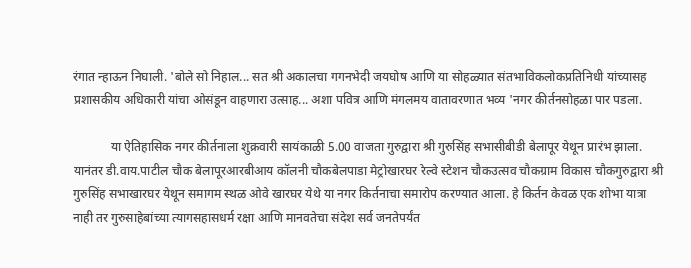रंगात न्हाऊन निघाली. 'बोले सो निहाल... सत श्री अकालचा गगनभेदी जयघोष आणि या सोहळ्यात संतभाविकलोकप्रतिनिधी यांच्यासह प्रशासकीय अधिकारी यांचा ओसंडून वाहणारा उत्साह... अशा पवित्र आणि मंगलमय वातावरणात भव्य 'नगर कीर्तनसोहळा पार पडला.

            या ऐतिहासिक नगर कीर्तनाला शुक्रवारी सायंकाळी 5.00 वाजता गुरुद्वारा श्री गुरुसिंह सभासीबीडी बेलापूर येथून प्रारंभ झाला. यानंतर डी.वाय.पाटील चौक बेलापूरआरबीआय कॉलनी चौकबेलपाडा मेट्रोखारघर रेल्वे स्टेशन चौकउत्सव चौकग्राम विकास चौकगुरुद्वारा श्री गुरुसिंह सभाखारघर येथून समागम स्थळ ओवे खारघर येथे या नगर किर्तनाचा समारोप करण्यात आला. हे किर्तन केवळ एक शोभा यात्रा नाही तर गुरुसाहेबांच्या त्यागसहासधर्म रक्षा आणि मानवतेचा संदेश सर्व जनतेपर्यंत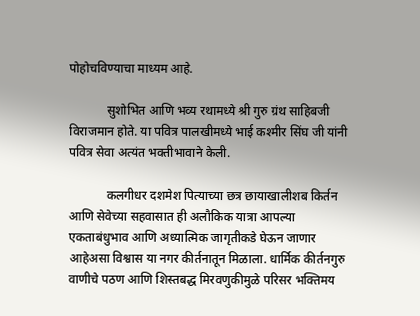पोहोचविण्याचा माध्यम आहे.

            सुशोभित आणि भव्य रथामध्ये श्री गुरु ग्रंथ साहिबजी विराजमान होते. या पवित्र पालखीमध्ये भाई कश्मीर सिंघ जी यांनी पवित्र सेवा अत्यंत भक्तीभावाने केली.

            कलगीधर दशमेश पित्याच्या छत्र छायाखालीशब किर्तन आणि सेवेच्या सहवासात ही अलौकिक यात्रा आपल्या एकताबंधुभाव आणि अध्यात्मिक जागृतीकडे घेऊन जाणार आहेअसा विश्वास या नगर कीर्तनातून मिळाला. धार्मिक कीर्तनगुरु वाणीचे पठण आणि शिस्तबद्ध मिरवणुकीमुळे परिसर भक्तिमय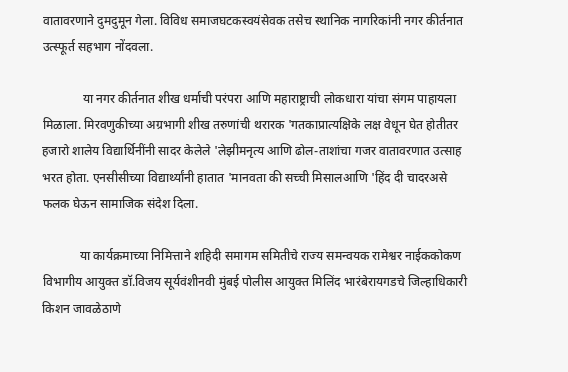वातावरणाने दुमदुमून गेला. विविध समाजघटकस्वयंसेवक तसेच स्थानिक नागरिकांनी नगर कीर्तनात उत्स्फूर्त सहभाग नोंदवला.

             या नगर कीर्तनात शीख धर्माची परंपरा आणि महाराष्ट्राची लोकधारा यांचा संगम पाहायला मिळाला. मिरवणुकीच्या अग्रभागी शीख तरुणांची थरारक 'गतकाप्रात्यक्षिके लक्ष वेधून घेत होतीतर हजारो शालेय विद्यार्थिनींनी सादर केलेले 'लेझीमनृत्य आणि ढोल-ताशांचा गजर वातावरणात उत्साह भरत होता. एनसीसीच्या विद्यार्थ्यांनी हातात 'मानवता की सच्ची मिसालआणि 'हिंद दी चादरअसे फलक घेऊन सामाजिक संदेश दिला.

            या कार्यक्रमाच्या निमित्ताने शहिदी समागम समितीचे राज्य समन्वयक रामेश्वर नाईककोकण विभागीय आयुक्त डॉ.विजय सूर्यवंशीनवी मुंबई पोलीस आयुक्त मिलिंद भारंबेरायगडचे जिल्हाधिकारी किशन जावळेठाणे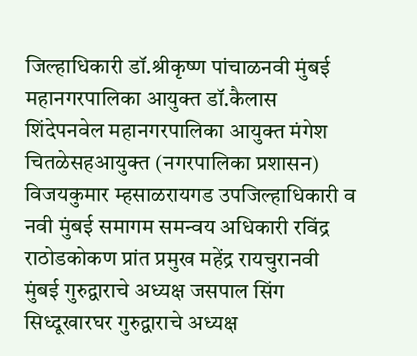जिल्हाधिकारी डॉ.श्रीकृष्ण पांचाळनवी मुंबई महानगरपालिका आयुक्त डॉ.कैलास शिंदेपनवेल महानगरपालिका आयुक्त मंगेश चितळेसहआयुक्त (नगरपालिका प्रशासन) विजयकुमार म्हसाळरायगड उपजिल्हाधिकारी व नवी मुंबई समागम समन्वय अधिकारी रविंद्र राठोडकोकण प्रांत प्रमुख महेंद्र रायचुरानवी मुंबई गुरुद्वाराचे अध्यक्ष जसपाल सिंग सिध्दूखारघर गुरुद्वाराचे अध्यक्ष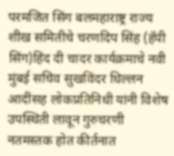परमजित सिंग बलमहाराष्ट्र राज्य शीख समितीचे चरणदिप सिंह (हॅपी सिंग)हिंद दी चादर कार्यक्रमाचे नवी मुंबई सचिव सुखविंदर धिल्लन आदींसह लोकप्रतिनिधी यांनी विशेष उपस्थिती लावून गुरुचरणी नतमस्तक होत कीर्तनात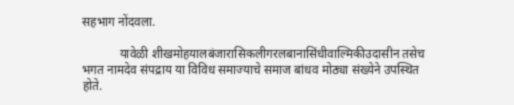सहभाग नोंदवला.

            यावेळी शीखमोहयालबंजारासिकलीगरलबानासिंधीवाल्मिकीउदासीन तसेच भगत नामदेव संपद्राय या विविध समाज्याचे समाज बांधव मोठ्या संख्येने उपस्थित होते.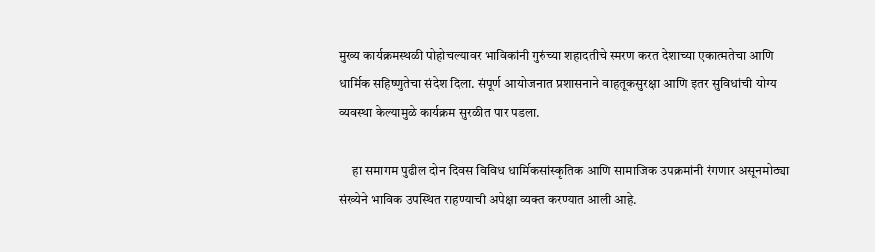मुख्य कार्यक्रमस्थळी पोहोचल्यावर भाविकांनी गुरुंच्या शहादतीचे स्मरण करत देशाच्या एकात्मतेचा आणि धार्मिक सहिष्णुतेचा संदेश दिला. संपूर्ण आयोजनात प्रशासनाने वाहतूकसुरक्षा आणि इतर सुविधांची योग्य व्यवस्था केल्यामुळे कार्यक्रम सुरळीत पार पडला.

     हा समागम पुढील दोन दिवस विविध धार्मिकसांस्कृतिक आणि सामाजिक उपक्रमांनी रंगणार असूनमोठ्या संख्येने भाविक उपस्थित राहण्याची अपेक्षा व्यक्त करण्यात आली आहे.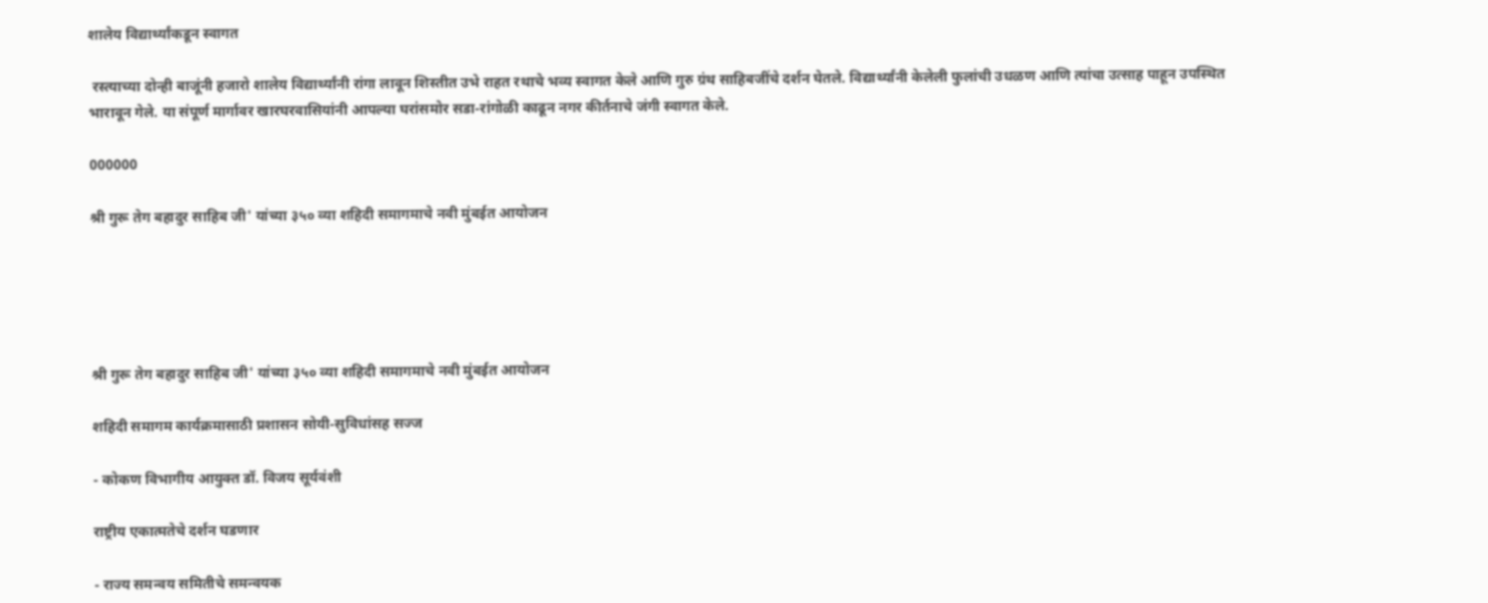शालेय विद्यार्थ्यांकडून स्वागत

 रस्त्याच्या दोन्ही बाजूंनी हजारो शालेय विद्यार्थ्यांनी रांगा लावून शिस्तीत उभे राहत रथाचे भव्य स्वागत केले आणि गुरु ग्रंथ साहिबजींचे दर्शन घेतले. विद्यार्थ्यांनी केलेली फुलांची उधळण आणि त्यांचा उत्साह पाहून उपस्थित भारावून गेले. या संपूर्ण मार्गावर खारघरवासियांनी आपल्या घरांसमोर सडा-रांगोळी काढून नगर कीर्तनाचे जंगी स्वागत केले.

000000

श्री गुरू तेग बहादुर साहिब जी' यांच्या ३५० व्या शहिदी समागमाचे नवी मुंबईत आयोजन





श्री गुरू तेग बहादुर साहिब जी' यांच्या ३५० व्या शहिदी समागमाचे नवी मुंबईत आयोजन

शहिदी समागम कार्यक्रमासाठी प्रशासन सोयी-सुविधांसह सज्ज

- कोकण विभागीय आयुक्त डॉ. विजय सूर्यवंशी

राष्ट्रीय एकात्मतेचे दर्शन घडणार

- राज्य समन्वय समितीचे समन्वयक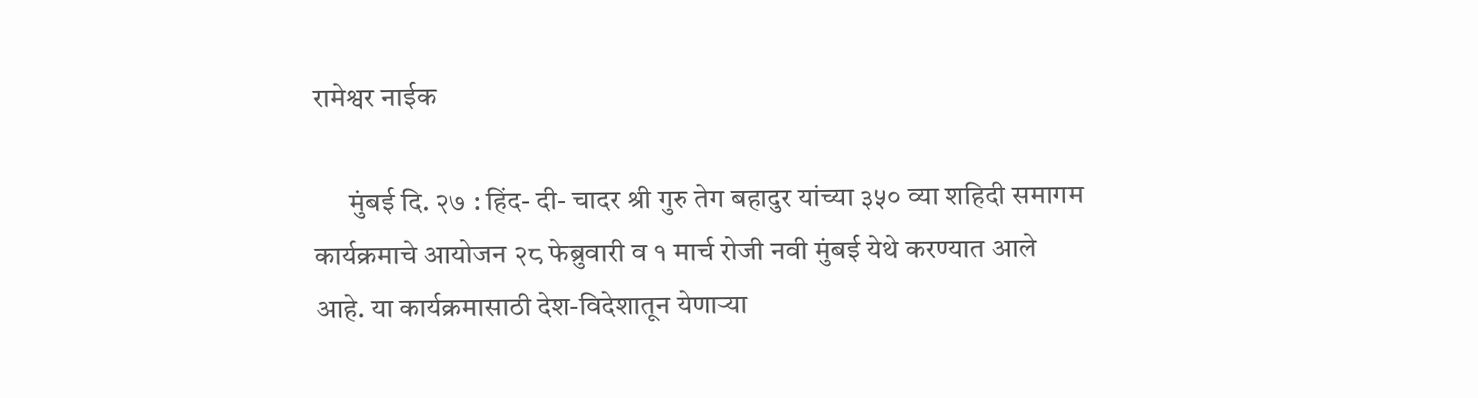रामेश्वर नाईक

      मुंबई दि. २७ : हिंद- दी- चादर श्री गुरु तेग बहादुर यांच्या ३५० व्या शहिदी समागम कार्यक्रमाचे आयोजन २८ फेब्रुवारी व १ मार्च रोजी नवी मुंबई येथे करण्यात आले आहे. या कार्यक्रमासाठी देश-विदेशातून येणाऱ्या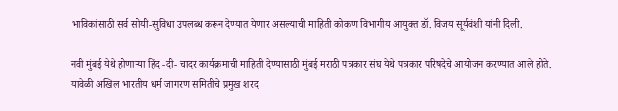भाविकांसाठी सर्व सोयी-सुविधा उपलब्ध करून देण्यात येणार असल्याची माहिती कोकण विभागीय आयुक्त डॉ. विजय सूर्यवंशी यांनी दिली.

नवी मुंबई येथे होणाऱ्या हिंद -दी- चादर कार्यक्रमाची माहिती देण्यासाठी मुंबई मराठी पत्रकार संघ येथे पत्रकार परिषदेचे आयोजन करण्यात आले होते. यावेळी अखिल भारतीय धर्म जागरण समितीचे प्रमुख शरद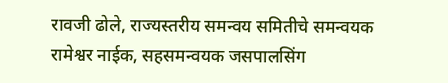रावजी ढोले, राज्यस्तरीय समन्वय समितीचे समन्वयक रामेश्वर नाईक, सहसमन्वयक जसपालसिंग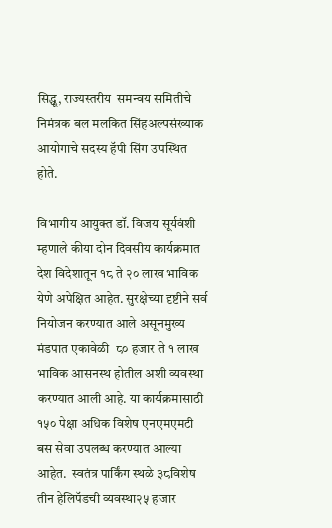सिद्धू, राज्यस्तरीय  समन्वय समितीचे निमंत्रक बल मलकित सिंहअल्पसंख्याक आयोगाचे सदस्य हॅपी सिंग उपस्थित होते.

विभागीय आयुक्त डॉ. विजय सूर्यवंशी म्हणाले कीया दोन दिवसीय कार्यक्रमात देश विदेशातून १८ ते २० लाख भाविक येणे अपेक्षित आहेत. सुरक्षेच्या दृष्टीने सर्व नियोजन करण्यात आले असूनमुख्य मंडपात एकावेळी  ८० हजार ते १ लाख भाविक आसनस्थ होतील अशी व्यवस्था करण्यात आली आहे. या कार्यक्रमासाठी १५० पेक्षा अधिक विशेष एनएमएमटी बस सेवा उपलब्ध करण्यात आल्या आहेत.  स्वतंत्र पार्किंग स्थळे ३८विशेष तीन हेलिपॅडची व्यवस्था२५ हजार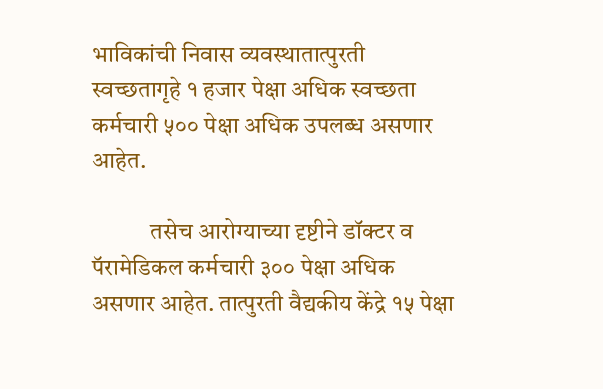भाविकांची निवास व्यवस्थातात्पुरती स्वच्छतागृहे १ हजार पेक्षा अधिक स्वच्छता कर्मचारी ५०० पेक्षा अधिक उपलब्ध असणार आहेत.

            तसेच आरोग्याच्या दृष्टीने डॉक्टर व पॅरामेडिकल कर्मचारी ३०० पेक्षा अधिक असणार आहेत. तात्पुरती वैद्यकीय केंद्रे १५ पेक्षा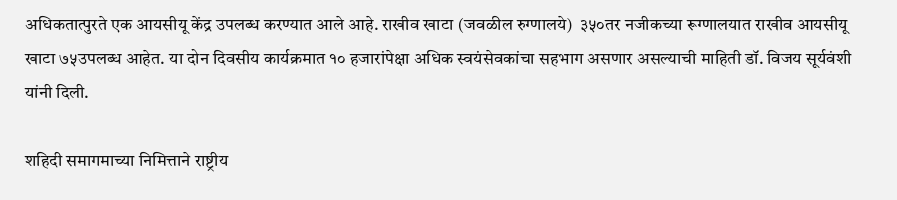अधिकतात्पुरते एक आयसीयू केंद्र उपलब्ध करण्यात आले आहे. राखीव खाटा (जवळील रुग्णालये)  ३५०तर नजीकच्या रूग्णालयात राखीव आयसीयू खाटा ७५उपलब्ध आहेत. या दोन दिवसीय कार्यक्रमात १० हजारांपेक्षा अधिक स्वयंसेवकांचा सहभाग असणार असल्याची माहिती डॉ. विजय सूर्यवंशी यांनी दिली.

शहिदी समागमाच्या निमित्ताने राष्ट्रीय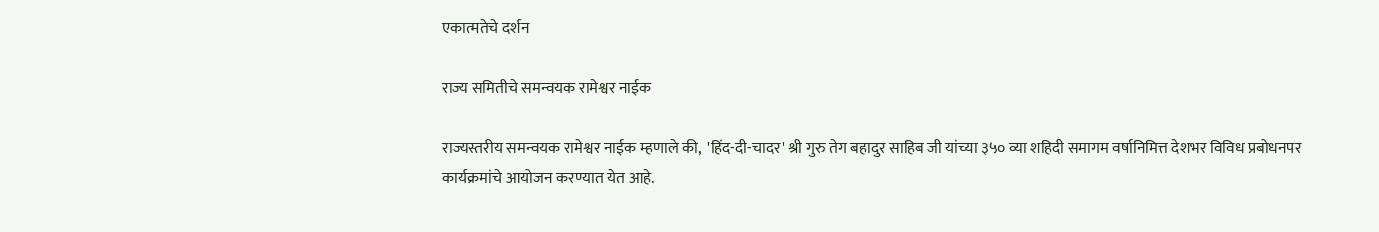एकात्मतेचे दर्शन

राज्य समितीचे समन्वयक रामेश्वर नाईक

राज्यस्तरीय समन्वयक रामेश्वर नाईक म्हणाले की,  'हिंद-दी-चादर' श्री गुरु तेग बहादुर साहिब जी यांच्या ३५० व्या शहिदी समागम वर्षानिमित्त देशभर विविध प्रबोधनपर कार्यक्रमांचे आयोजन करण्यात येत आहे.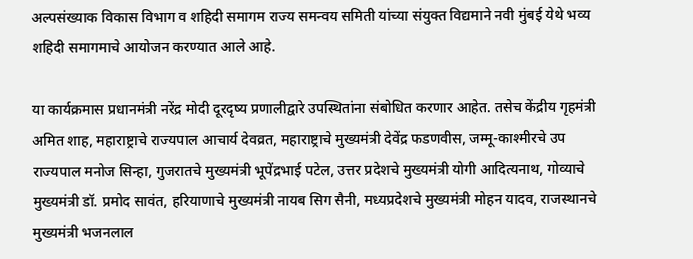अल्पसंख्याक विकास विभाग व शहिदी समागम राज्य समन्वय समिती यांच्या संयुक्त विद्यमाने नवी मुंबई येथे भव्य शहिदी समागमाचे आयोजन करण्यात आले आहे.

या कार्यक्रमास प्रधानमंत्री नरेंद्र मोदी दूरदृष्य प्रणालीद्वारे उपस्थितांना संबोधित करणार आहेत. तसेच केंद्रीय गृहमंत्री अमित शाह, महाराष्ट्राचे राज्यपाल आचार्य देवव्रत, महाराष्ट्राचे मुख्यमंत्री देवेंद्र फडणवीस, जम्मू-काश्मीरचे उप राज्यपाल मनोज सिन्हा, गुजरातचे मुख्यमंत्री भूपेंद्रभाई पटेल, उत्तर प्रदेशचे मुख्यमंत्री योगी आदित्यनाथ, गोव्याचे मुख्यमंत्री डॉ. प्रमोद सावंत, हरियाणाचे मुख्यमंत्री नायब सिग सैनी, मध्यप्रदेशचे मुख्यमंत्री मोहन यादव, राजस्थानचे मुख्यमंत्री भजनलाल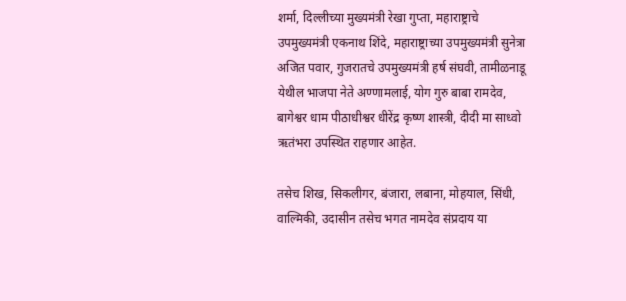शर्मा, दिल्लीच्या मुख्यमंत्री रेखा गुप्ता, महाराष्ट्राचे उपमुख्यमंत्री एकनाथ शिंदे, महाराष्ट्राच्या उपमुख्यमंत्री सुनेत्रा अजित पवार, गुजरातचे उपमुख्यमंत्री हर्ष संघवी, तामीळनाडू येथील भाजपा नेते अण्णामलाई, योग गुरु बाबा रामदेव, बागेश्वर धाम पीठाधीश्वर धीरेंद्र कृष्ण शास्त्री, दीदी मा साध्वो ऋतंभरा उपस्थित राहणार आहेत.

तसेच शिख, सिकलीगर, बंजारा, लबाना, मोहयाल, सिंधी, वाल्मिकी, उदासीन तसेच भगत नामदेव संप्रदाय या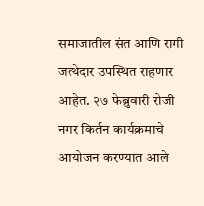समाजातील संत आणि रागी जत्थेदार उपस्थित राहणार आहेत. २७ फेब्रुवारी रोजी नगर किर्तन कार्यक्रमाचे आयोजन करण्यात आले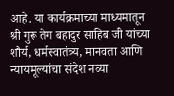आहे. या कार्यक्रमाच्या माध्यमातून श्री गुरू तेग बहादुर साहिब जी यांच्या शौर्य, धर्मस्वातंत्र्य, मानवता आणि न्यायमूल्यांचा संदेश नव्या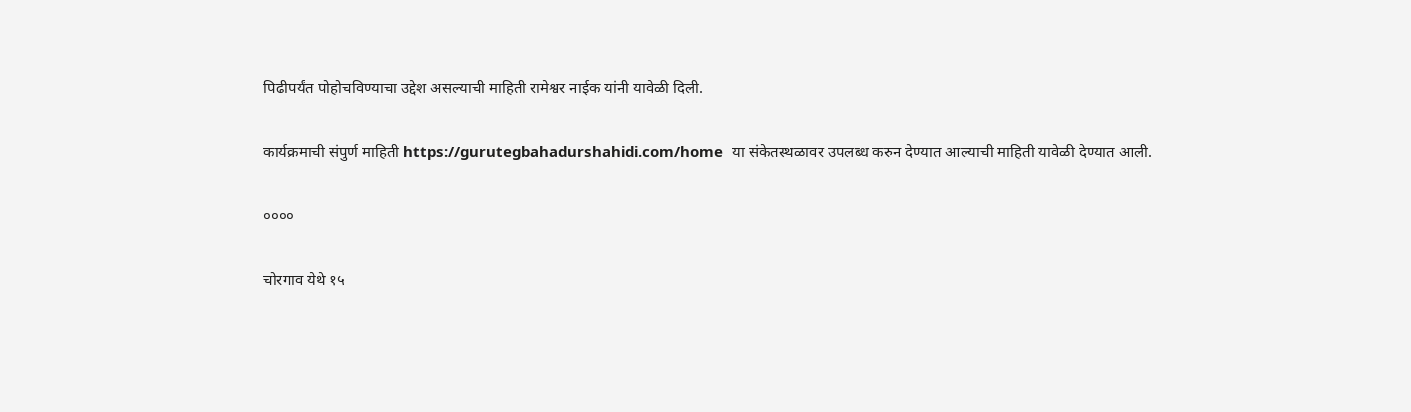पिढीपर्यंत पोहोचविण्याचा उद्देश असल्याची माहिती रामेश्वर नाईक यांनी यावेळी दिली.

कार्यक्रमाची संपुर्ण माहिती https://gurutegbahadurshahidi.com/home  या संकेतस्थळावर उपलब्ध करुन देण्यात आल्याची माहिती यावेळी देण्यात आली.

००००

चोरगाव येथे १५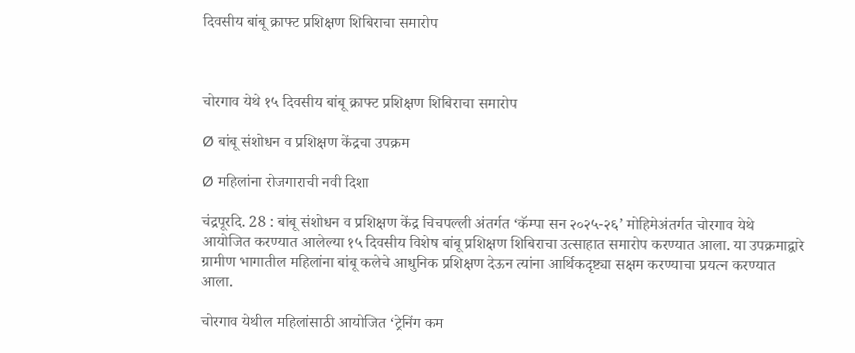दिवसीय बांबू क्राफ्ट प्रशिक्षण शिबिराचा समारोप



चोरगाव येथे १५ दिवसीय बांबू क्राफ्ट प्रशिक्षण शिबिराचा समारोप

Ø बांबू संशोधन व प्रशिक्षण केंद्रचा उपक्रम

Ø महिलांना रोजगाराची नवी दिशा

चंद्रपूरदि. 28 : बांबू संशोधन व प्रशिक्षण केंद्र चिचपल्ली अंतर्गत ‘कॅम्पा सन २०२५-२६’ मोहिमेअंतर्गत चोरगाव येथे आयोजित करण्यात आलेल्या १५ दिवसीय विशेष बांबू प्रशिक्षण शिबिराचा उत्साहात समारोप करण्यात आला. या उपक्रमाद्वारे ग्रामीण भागातील महिलांना बांबू कलेचे आधुनिक प्रशिक्षण देऊन त्यांना आर्थिकदृष्ट्या सक्षम करण्याचा प्रयत्न करण्यात आला.

चोरगाव येथील महिलांसाठी आयोजित ‘ट्रेनिंग कम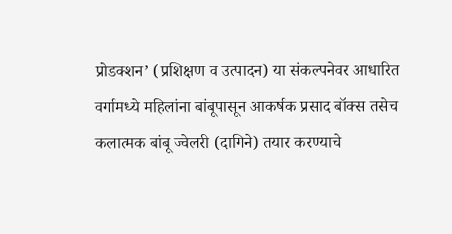प्रोडक्शन’ (प्रशिक्षण व उत्पादन) या संकल्पनेवर आधारित वर्गामध्ये महिलांना बांबूपासून आकर्षक प्रसाद बॉक्स तसेच कलात्मक बांबू ज्वेलरी (दागिने) तयार करण्याचे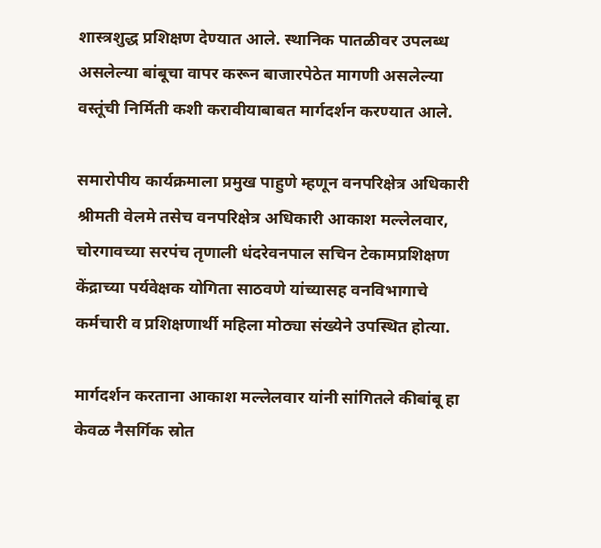शास्त्रशुद्ध प्रशिक्षण देण्यात आले. स्थानिक पातळीवर उपलब्ध असलेल्या बांबूचा वापर करून बाजारपेठेत मागणी असलेल्या वस्तूंची निर्मिती कशी करावीयाबाबत मार्गदर्शन करण्यात आले.

समारोपीय कार्यक्रमाला प्रमुख पाहुणे म्हणून वनपरिक्षेत्र अधिकारी श्रीमती वेलमे तसेच वनपरिक्षेत्र अधिकारी आकाश मल्लेलवार,   चोरगावच्या सरपंच तृणाली धंदरेवनपाल सचिन टेकामप्रशिक्षण केंद्राच्या पर्यवेक्षक योगिता साठवणे यांच्यासह वनविभागाचे कर्मचारी व प्रशिक्षणार्थी महिला मोठ्या संख्येने उपस्थित होत्या.

मार्गदर्शन करताना आकाश मल्लेलवार यांनी सांगितले कीबांबू हा केवळ नैसर्गिक स्रोत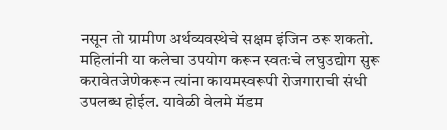नसून तो ग्रामीण अर्थव्यवस्थेचे सक्षम इंजिन ठरू शकतो. महिलांनी या कलेचा उपयोग करून स्वतःचे लघुउद्योग सुरू करावेतजेणेकरून त्यांना कायमस्वरूपी रोजगाराची संधी उपलब्ध होईल. यावेळी वेलमे मॅडम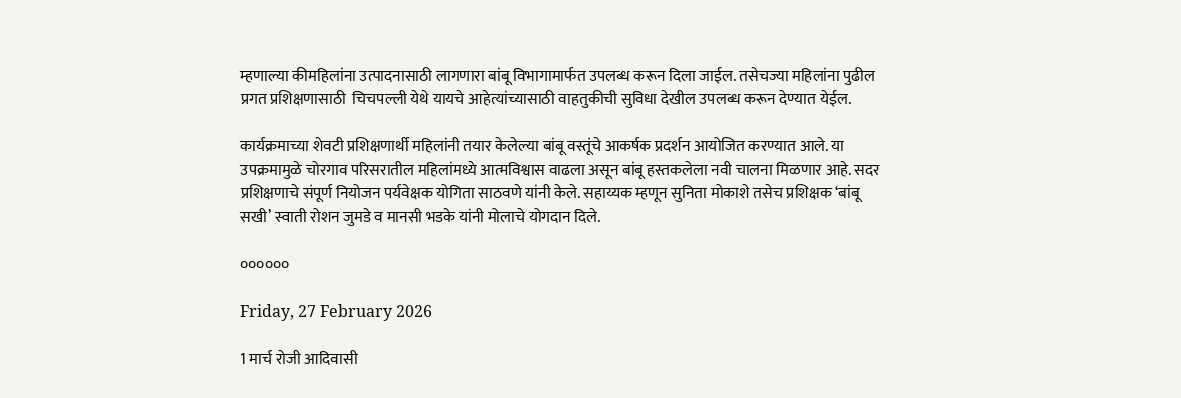म्हणाल्या कीमहिलांना उत्पादनासाठी लागणारा बांबू विभागामार्फत उपलब्ध करून दिला जाईल. तसेचज्या महिलांना पुढील प्रगत प्रशिक्षणासाठी  चिचपल्ली येथे यायचे आहेत्यांच्यासाठी वाहतुकीची सुविधा देखील उपलब्ध करून देण्यात येईल.

कार्यक्रमाच्या शेवटी प्रशिक्षणार्थी महिलांनी तयार केलेल्या बांबू वस्तूंचे आकर्षक प्रदर्शन आयोजित करण्यात आले. या उपक्रमामुळे चोरगाव परिसरातील महिलांमध्ये आत्मविश्वास वाढला असून बांबू हस्तकलेला नवी चालना मिळणार आहे. सदर प्रशिक्षणाचे संपूर्ण नियोजन पर्यवेक्षक योगिता साठवणे यांनी केले. सहाय्यक म्हणून सुनिता मोकाशे तसेच प्रशिक्षक ‘बांबू सखी’ स्वाती रोशन जुमडे व मानसी भडके यांनी मोलाचे योगदान दिले.

००००००

Friday, 27 February 2026

1 मार्च रोजी आदिवासी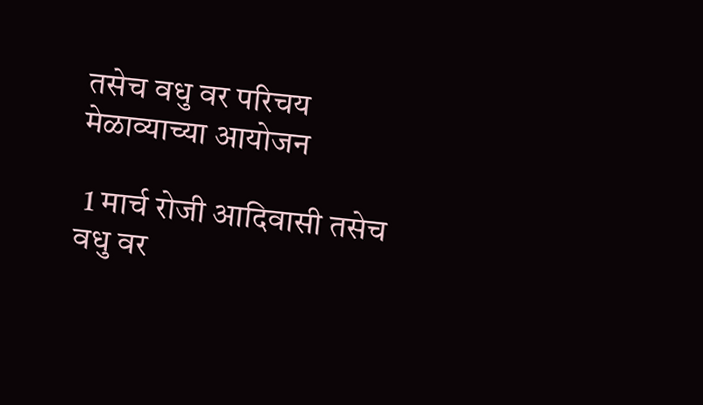तसेच वधु वर परिचय मेळाव्याच्या आयोजन

 1 मार्च रोजी आदिवासी तसेच वधु वर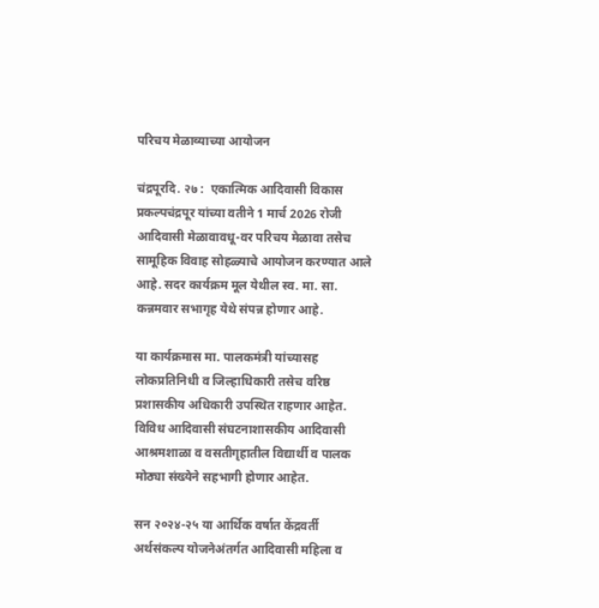परिचय मेळाव्याच्या आयोजन

चंद्रपूरदि. २७ :  एकात्मिक आदिवासी विकास प्रकल्पचंद्रपूर यांच्या वतीने 1 मार्च 2026 रोजी आदिवासी मेळावावधू-वर परिचय मेळावा तसेच सामूहिक विवाह सोहळ्याचे आयोजन करण्यात आले आहे. सदर कार्यक्रम मूल येथील स्व. मा. सा. कन्नमवार सभागृह येथे संपन्न होणार आहे.

या कार्यक्रमास मा. पालकमंत्री यांच्यासह लोकप्रतिनिधी व जिल्हाधिकारी तसेच वरिष्ठ प्रशासकीय अधिकारी उपस्थित राहणार आहेत. विविध आदिवासी संघटनाशासकीय आदिवासी आश्रमशाळा व वसतीगृहातील विद्यार्थी व पालक मोठ्या संख्येने सहभागी होणार आहेत.

सन २०२४-२५ या आर्थिक वर्षात केंद्रवर्ती अर्थसंकल्प योजनेअंतर्गत आदिवासी महिला व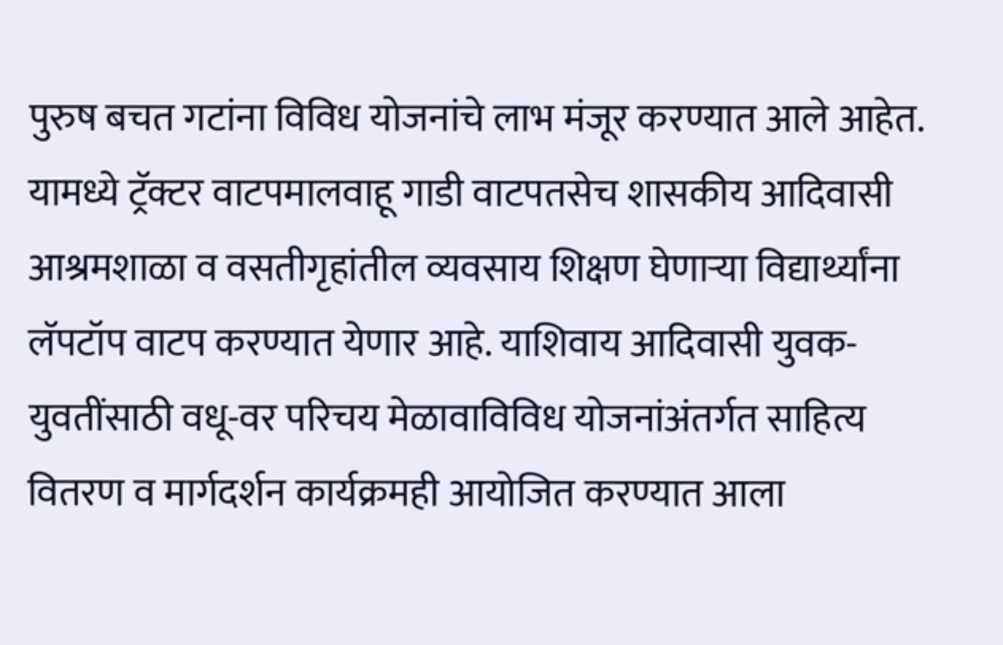पुरुष बचत गटांना विविध योजनांचे लाभ मंजूर करण्यात आले आहेत. यामध्ये ट्रॅक्टर वाटपमालवाहू गाडी वाटपतसेच शासकीय आदिवासी आश्रमशाळा व वसतीगृहांतील व्यवसाय शिक्षण घेणाऱ्या विद्यार्थ्यांना लॅपटॉप वाटप करण्यात येणार आहे. याशिवाय आदिवासी युवक-युवतींसाठी वधू-वर परिचय मेळावाविविध योजनांअंतर्गत साहित्य वितरण व मार्गदर्शन कार्यक्रमही आयोजित करण्यात आला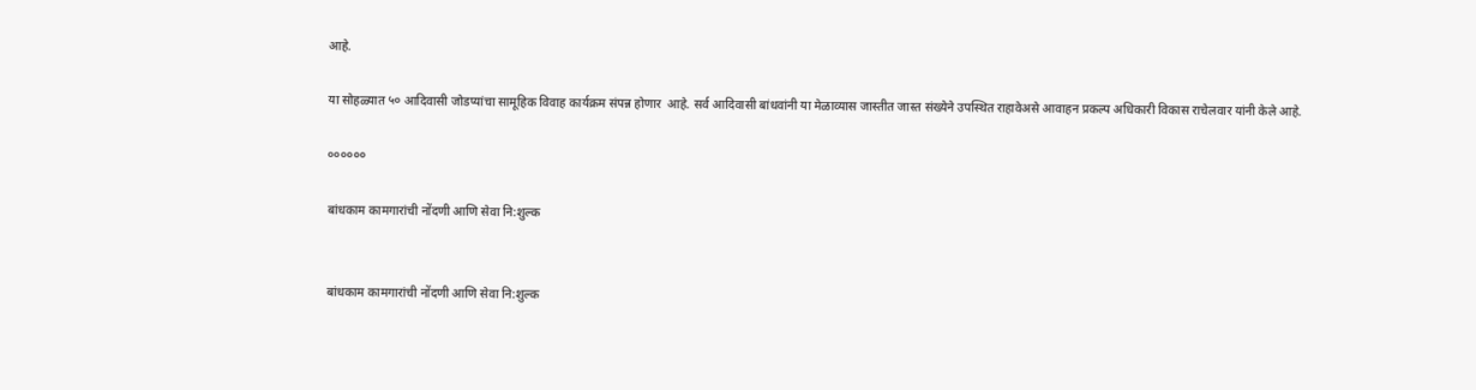आहे.

या सोहळ्यात ५० आदिवासी जोडप्यांचा सामूहिक विवाह कार्यक्रम संपन्न होणार  आहे. सर्व आदिवासी बांधवांनी या मेळाव्यास जास्तीत जास्त संख्येने उपस्थित राहावेअसे आवाहन प्रकल्प अधिकारी विकास राचेलवार यांनी केले आहे.

००००००

बांधकाम कामगारांची नोंदणी आणि सेवा नि:शुल्क


बांधकाम कामगारांची नोंदणी आणि सेवा नि:शुल्क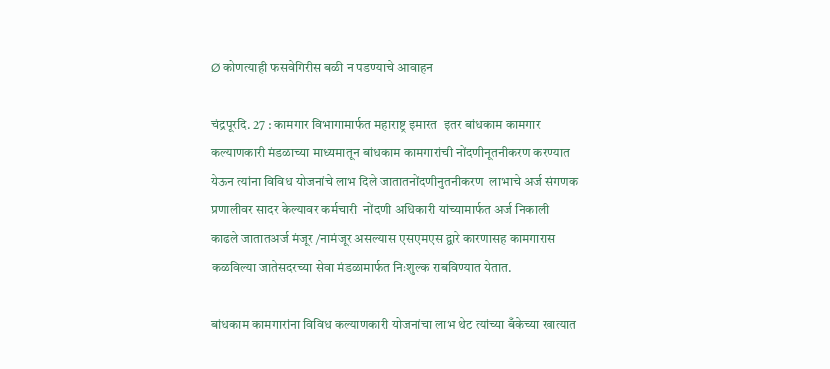Ø कोणत्याही फसवेगिरीस बळी न पडण्याचे आवाहन

चंद्रपूरदि. 27 : कामगार विभागामार्फत महाराष्ट्र इमारत  इतर बांधकाम कामगार कल्याणकारी मंडळाच्या माध्यमातून बांधकाम कामगारांची नोंदणीनूतनीकरण करण्यात येऊन त्यांना विविध योजनांचे लाभ दिले जातातनोंदणीनुतनीकरण  लाभाचे अर्ज संगणक प्रणालीवर सादर केल्यावर कर्मचारी  नोंदणी अधिकारी यांच्यामार्फत अर्ज निकाली  काढले जातातअर्ज मंजूर /नामंजूर असल्यास एसएमएस द्वारे कारणासह कामगारास कळविल्या जातेसदरच्या सेवा मंडळामार्फत निःशुल्क राबविण्यात येतात.

बांधकाम कामगारांना विविध कल्याणकारी योजनांचा लाभ थेट त्यांच्या बँकेच्या खात्यात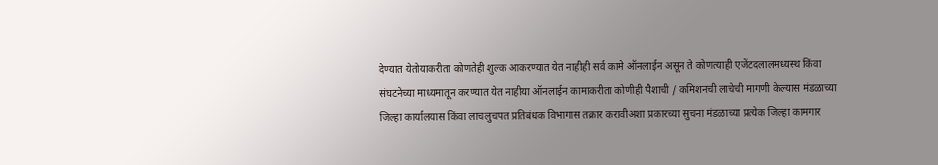देण्यात येतोयाकरीता कोणतेही शुल्क आकरण्यात येत नाहीही सर्व कामे ऑनलाईन असून ते कोणत्याही एजेंटदलालमध्यस्थ किंवा संघटनेच्या माध्यमातून करण्यात येत नाहीया ऑनलाईन कामाकरीता कोणीही पैशाची / कमिशनची लाचेची मागणी केल्यास मंडळाच्या जिल्हा कार्यालयास किंवा लाचलुचपत प्रतिबंधक विभागास तक्रार करावीअशा प्रकारच्या सुचना मंडळाच्या प्रत्येक जिल्हा कामगार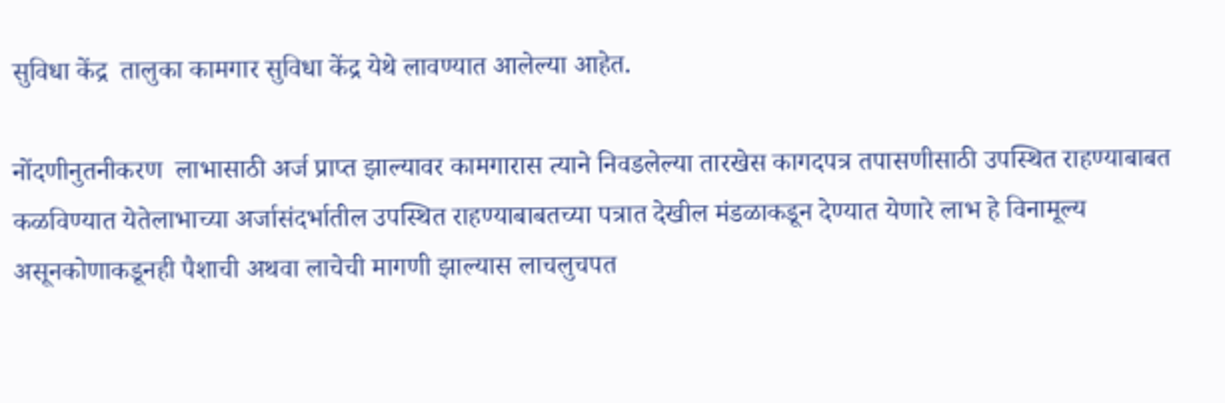सुविधा केंद्र  तालुका कामगार सुविधा केंद्र येथे लावण्यात आलेल्या आहेत.

नोंदणीनुतनीकरण  लाभासाठी अर्ज प्राप्त झाल्यावर कामगारास त्याने निवडलेल्या तारखेस कागदपत्र तपासणीसाठी उपस्थित राहण्याबाबत कळविण्यात येतेलाभाच्या अर्जासंदर्भातील उपस्थित राहण्याबाबतच्या पत्रात देखील मंडळाकडून देण्यात येणारे लाभ हे विनामूल्य असूनकोणाकडूनही पैशाची अथवा लाचेची मागणी झाल्यास लाचलुचपत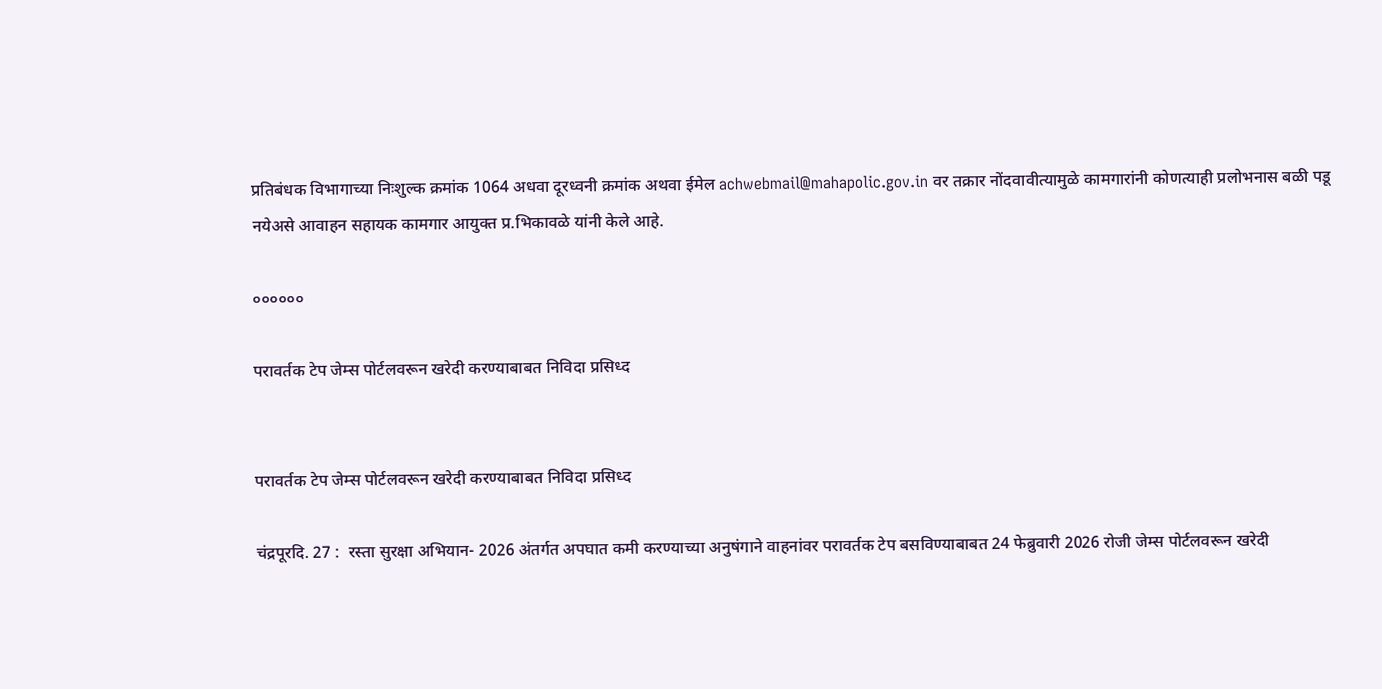प्रतिबंधक विभागाच्या निःशुल्क क्रमांक 1064 अधवा दूरध्वनी क्रमांक अथवा ईमेल achwebmail@mahapolic.gov.in वर तक्रार नोंदवावीत्यामुळे कामगारांनी कोणत्याही प्रलोभनास बळी पडू नयेअसे आवाहन सहायक कामगार आयुक्त प्र.भिकावळे यांनी केले आहे.

००००००

परावर्तक टेप जेम्स पोर्टलवरून खरेदी करण्याबाबत निविदा प्रसिध्द


परावर्तक टेप जेम्स पोर्टलवरून खरेदी करण्याबाबत निविदा प्रसिध्द

चंद्रपूरदि. 27 :  रस्ता सुरक्षा अभियान- 2026 अंतर्गत अपघात कमी करण्याच्या अनुषंगाने वाहनांवर परावर्तक टेप बसविण्याबाबत 24 फेब्रुवारी 2026 रोजी जेम्स पोर्टलवरून खरेदी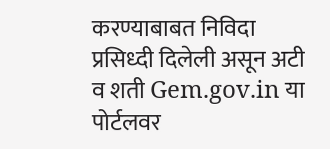करण्याबाबत निविदा प्रसिध्दी दिलेली असून अटी व शती Gem.gov.in या पोर्टलवर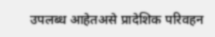उपलब्ध आहेतअसे प्रादेशिक परिवहन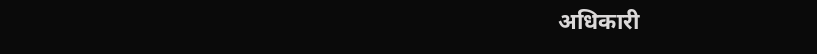अधिकारी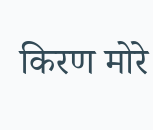किरण मोरे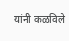यांनी कळविले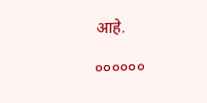आहे.

००००००